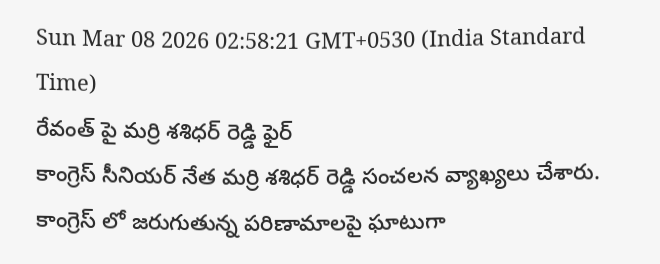Sun Mar 08 2026 02:58:21 GMT+0530 (India Standard Time)
రేవంత్ పై మర్రి శశిధర్ రెడ్డి ఫైర్
కాంగ్రెస్ సీనియర్ నేత మర్రి శశిధర్ రెడ్డి సంచలన వ్యాఖ్యలు చేశారు. కాంగ్రెస్ లో జరుగుతున్న పరిణామాలపై ఘాటుగా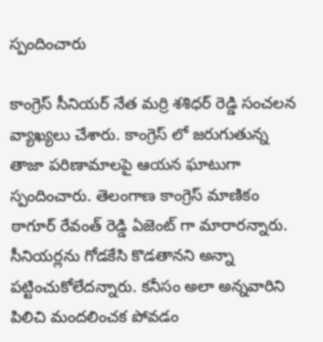స్పందించారు

కాంగ్రెస్ సీనియర్ నేత మర్రి శశిధర్ రెడ్డి సంచలన వ్యాఖ్యలు చేశారు. కాంగ్రెస్ లో జరుగుతున్న తాజా పరిణామాలపై ఆయన ఘాటుగా స్పందించారు. తెలంగాణ కాంగ్రెస్ మాణికం ఠాగూర్ రేవంత్ రెడ్డి ఏజెంట్ గా మారారన్నారు. సీనియర్లను గోడకేసి కొడతానని అన్నా పట్టించుకోలేదన్నారు. కనీసం అలా అన్నవారిని పిలిచి మందలించక పోవడం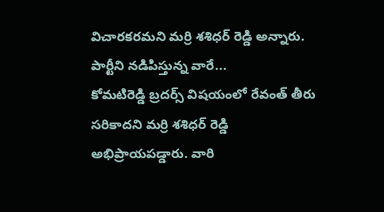విచారకరమని మర్రి శశిధర్ రెడ్డి అన్నారు.
పార్టీని నడిపిస్తున్న వారే...
కోమటిరెడ్డి బ్రదర్స్ విషయంలో రేవంత్ తీరు సరికాదని మర్రి శశిధర్ రెడ్డి అభిప్రాయపడ్డారు. వారి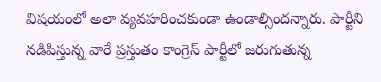విషయంలో అలా వ్యవహరించకుండా ఉండాల్సిందన్నారు. పార్టీని నడిపిస్తున్న వారే ప్రస్తుతం కాంగ్రెస్ పార్టీలో జరుగుతున్న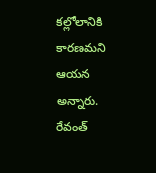కల్లోలానికి కారణమని ఆయన అన్నారు. రేవంత్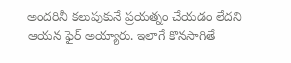అందరినీ కలుపుకునే ప్రయత్నం చేయడం లేదని ఆయన ఫైర్ అయ్యారు. ఇలాగే కొనసాగితే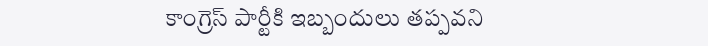కాంగ్రెస్ పార్టీకి ఇబ్బందులు తప్పవని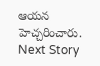ఆయన హెచ్చరించారు.
Next Story